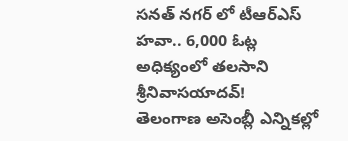సనత్ నగర్ లో టీఆర్ఎస్ హవా.. 6,000 ఓట్ల అధిక్యంలో తలసాని శ్రీనివాసయాదవ్!
తెలంగాణ అసెంబ్లీ ఎన్నికల్లో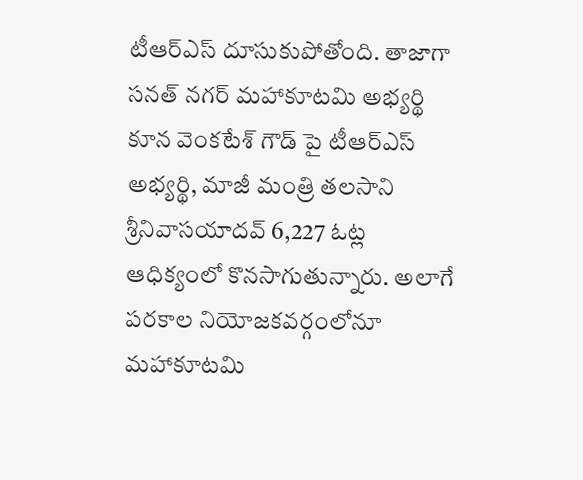టీఆర్ఎస్ దూసుకుపోతోంది. తాజాగా సనత్ నగర్ మహాకూటమి అభ్యర్థి కూన వెంకటేశ్ గౌడ్ పై టీఆర్ఎస్ అభ్యర్థి, మాజీ మంత్రి తలసాని శ్రీనివాసయాదవ్ 6,227 ఓట్ల ఆధిక్యంలో కొనసాగుతున్నారు. అలాగే పరకాల నియోజకవర్గంలోనూ మహాకూటమి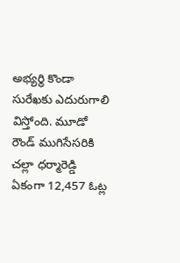అభ్యర్థి కొండా సురేఖకు ఎదురుగాలి విస్తోంది. మూడో రౌండ్ ముగిసేసరికి చల్లా ధర్మారెడ్డి ఏకంగా 12,457 ఓట్ల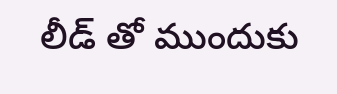లీడ్ తో ముందుకు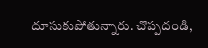దూసుకుపోతున్నారు. చొప్పదండి,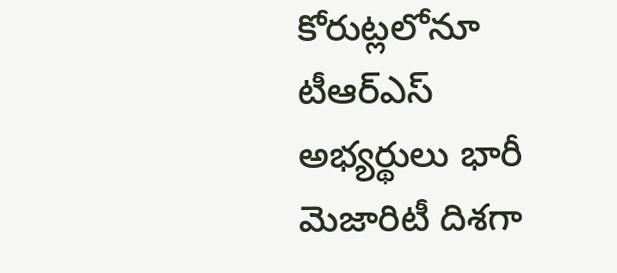కోరుట్లలోనూ టీఆర్ఎస్ అభ్యర్థులు భారీ మెజారిటీ దిశగా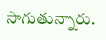సాగుతున్నారు.